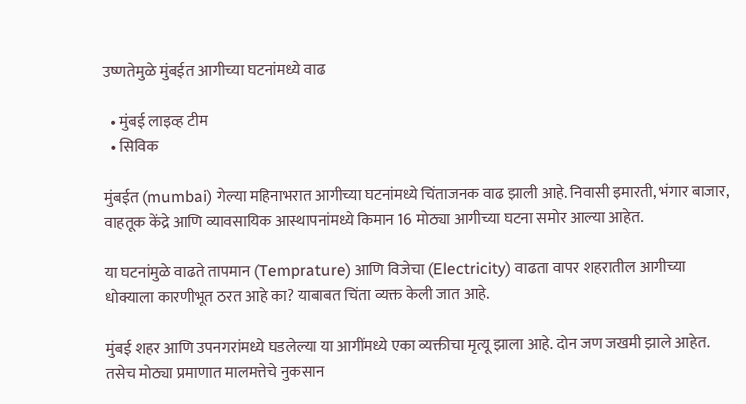उष्णतेमुळे मुंबईत आगीच्या घटनांमध्ये वाढ

  • मुंबई लाइव्ह टीम
  • सिविक

मुंबईत (mumbai) गेल्या महिनाभरात आगीच्या घटनांमध्ये चिंताजनक वाढ झाली आहे. निवासी इमारती, भंगार बाजार, वाहतूक केंद्रे आणि व्यावसायिक आस्थापनांमध्ये किमान 16 मोठ्या आगीच्या घटना समोर आल्या आहेत.

या घटनांमुळे वाढते तापमान (Temprature) आणि विजेचा (Electricity) वाढता वापर शहरातील आगीच्या धोक्याला कारणीभूत ठरत आहे का? याबाबत चिंता व्यक्त केली जात आहे.

मुंबई शहर आणि उपनगरांमध्ये घडलेल्या या आगींमध्ये एका व्यक्तीचा मृत्यू झाला आहे. दोन जण जखमी झाले आहेत. तसेच मोठ्या प्रमाणात मालमत्तेचे नुकसान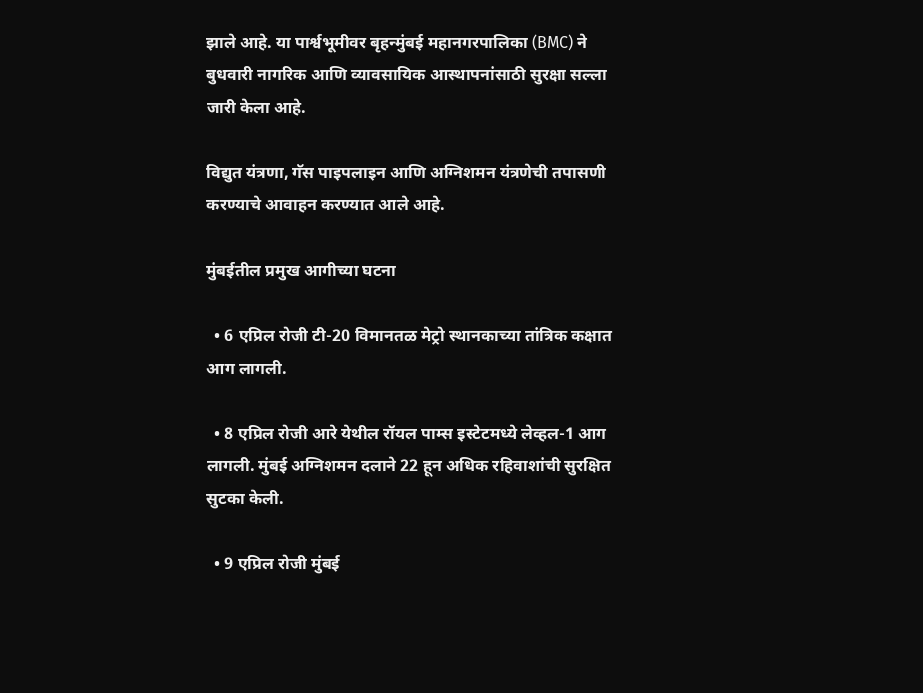झाले आहे. या पार्श्वभूमीवर बृहन्मुंबई महानगरपालिका (BMC) ने बुधवारी नागरिक आणि व्यावसायिक आस्थापनांसाठी सुरक्षा सल्ला जारी केला आहे.

विद्युत यंत्रणा, गॅस पाइपलाइन आणि अग्निशमन यंत्रणेची तपासणी करण्याचे आवाहन करण्यात आले आहे.

मुंबईतील प्रमुख आगीच्या घटना

  • 6 एप्रिल रोजी टी-20 विमानतळ मेट्रो स्थानकाच्या तांत्रिक कक्षात आग लागली.

  • 8 एप्रिल रोजी आरे येथील रॉयल पाम्स इस्टेटमध्ये लेव्हल-1 आग लागली. मुंबई अग्निशमन दलाने 22 हून अधिक रहिवाशांची सुरक्षित सुटका केली.

  • 9 एप्रिल रोजी मुंबई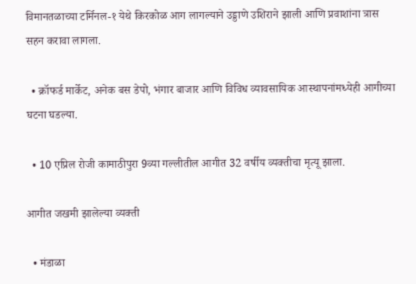विमानतळाच्या टर्मिनल-१ येथे किरकोळ आग लागल्याने उड्डाणे उशिराने झाली आणि प्रवाशांना त्रास सहन करावा लागला.

  • क्रॉफर्ड मार्केट, अनेक बस डेपो, भंगार बाजार आणि विविध व्यावसायिक आस्थापनांमध्येही आगीच्या घटना घडल्या.

  • 10 एप्रिल रोजी कामाठीपुरा 9व्या गल्लीतील आगीत 32 वर्षीय व्यक्तीचा मृत्यू झाला.

आगीत जखमी झालेल्या व्यक्ती

  • मंडाळा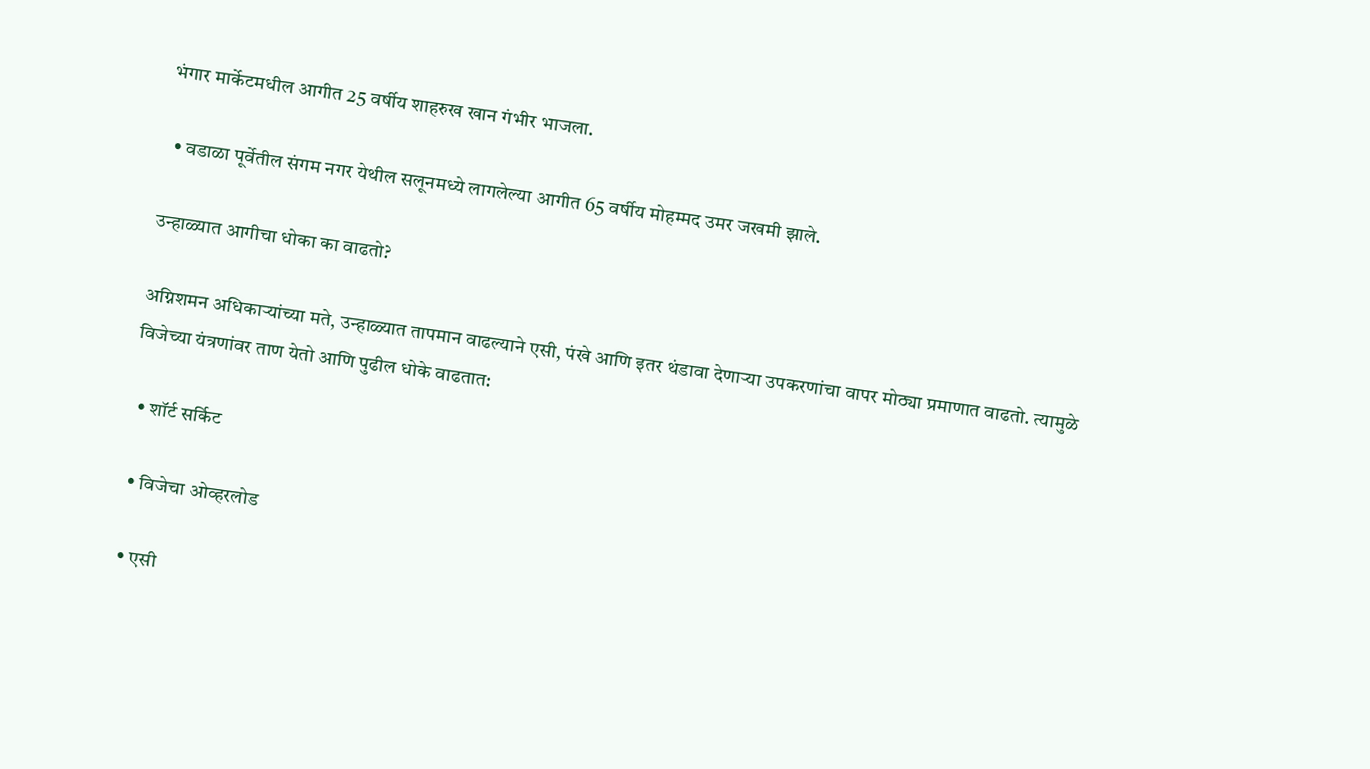भंगार मार्केटमधील आगीत 25 वर्षीय शाहरुख खान गंभीर भाजला.

  • वडाळा पूर्वेतील संगम नगर येथील सलूनमध्ये लागलेल्या आगीत 65 वर्षीय मोहम्मद उमर जखमी झाले.

उन्हाळ्यात आगीचा धोका का वाढतो?

अग्निशमन अधिकाऱ्यांच्या मते, उन्हाळ्यात तापमान वाढल्याने एसी, पंखे आणि इतर थंडावा देणाऱ्या उपकरणांचा वापर मोठ्या प्रमाणात वाढतो. त्यामुळे विजेच्या यंत्रणांवर ताण येतो आणि पुढील धोके वाढतात:

  • शॉर्ट सर्किट

  • विजेचा ओव्हरलोड

  • एसी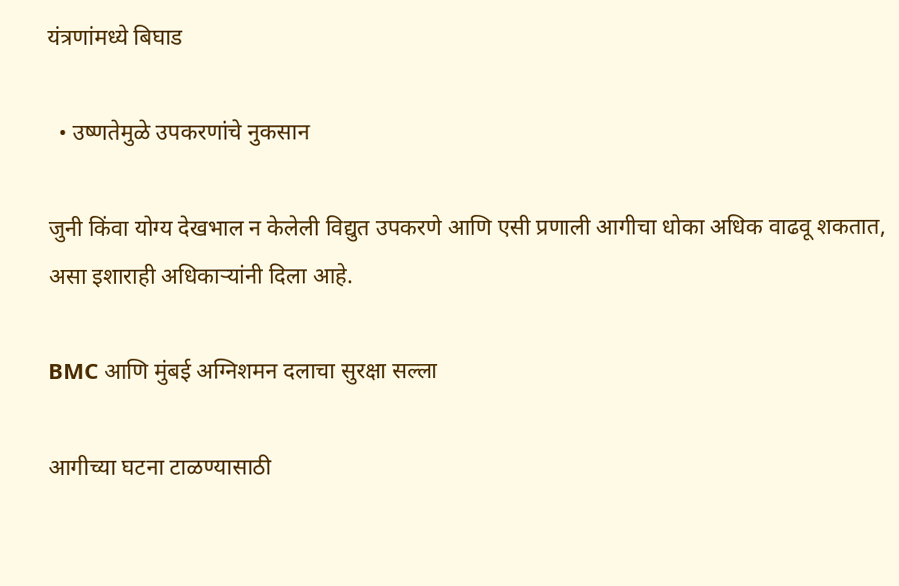यंत्रणांमध्ये बिघाड

  • उष्णतेमुळे उपकरणांचे नुकसान

जुनी किंवा योग्य देखभाल न केलेली विद्युत उपकरणे आणि एसी प्रणाली आगीचा धोका अधिक वाढवू शकतात, असा इशाराही अधिकाऱ्यांनी दिला आहे.

BMC आणि मुंबई अग्निशमन दलाचा सुरक्षा सल्ला

आगीच्या घटना टाळण्यासाठी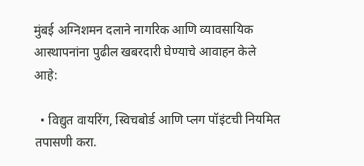मुंबई अग्निशमन दलाने नागरिक आणि व्यावसायिक आस्थापनांना पुढील खबरदारी घेण्याचे आवाहन केले आहे:

  • विद्युत वायरिंग, स्विचबोर्ड आणि प्लग पॉइंटची नियमित तपासणी करा.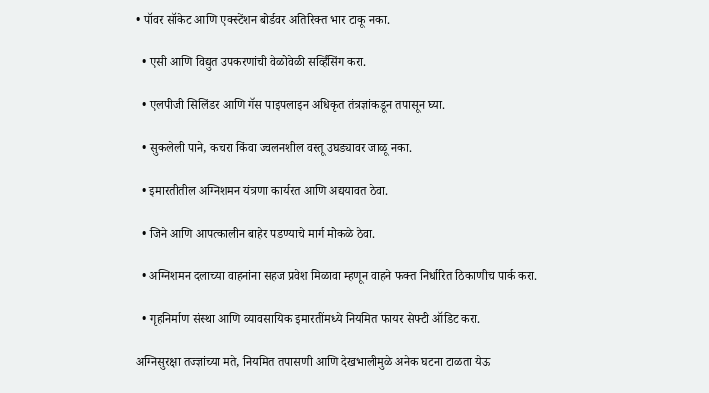• पॉवर सॉकेट आणि एक्स्टेंशन बोर्डवर अतिरिक्त भार टाकू नका.

  • एसी आणि विद्युत उपकरणांची वेळोवेळी सर्व्हिसिंग करा.

  • एलपीजी सिलिंडर आणि गॅस पाइपलाइन अधिकृत तंत्रज्ञांकडून तपासून घ्या.

  • सुकलेली पाने, कचरा किंवा ज्वलनशील वस्तू उघड्यावर जाळू नका.

  • इमारतीतील अग्निशमन यंत्रणा कार्यरत आणि अद्ययावत ठेवा.

  • जिने आणि आपत्कालीन बाहेर पडण्याचे मार्ग मोकळे ठेवा.

  • अग्निशमन दलाच्या वाहनांना सहज प्रवेश मिळावा म्हणून वाहने फक्त निर्धारित ठिकाणीच पार्क करा.

  • गृहनिर्माण संस्था आणि व्यावसायिक इमारतींमध्ये नियमित फायर सेफ्टी ऑडिट करा.

अग्निसुरक्षा तज्ज्ञांच्या मते, नियमित तपासणी आणि देखभालीमुळे अनेक घटना टाळता येऊ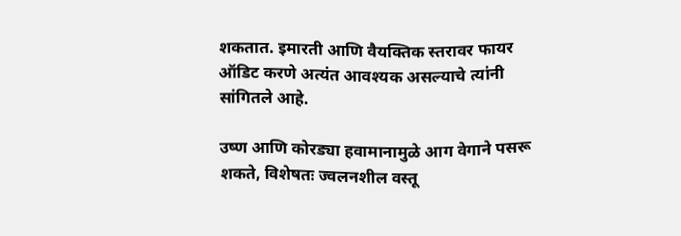शकतात. इमारती आणि वैयक्तिक स्तरावर फायर ऑडिट करणे अत्यंत आवश्यक असल्याचे त्यांनी सांगितले आहे.

उष्ण आणि कोरड्या हवामानामुळे आग वेगाने पसरू शकते, विशेषतः ज्वलनशील वस्तू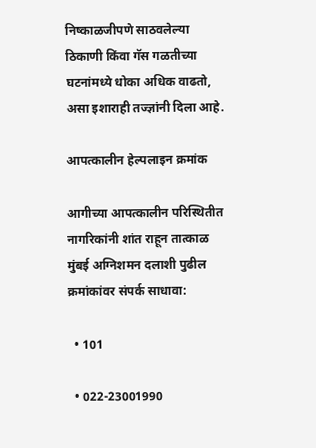निष्काळजीपणे साठवलेल्या ठिकाणी किंवा गॅस गळतीच्या घटनांमध्ये धोका अधिक वाढतो, असा इशाराही तज्ज्ञांनी दिला आहे.

आपत्कालीन हेल्पलाइन क्रमांक

आगीच्या आपत्कालीन परिस्थितीत नागरिकांनी शांत राहून तात्काळ मुंबई अग्निशमन दलाशी पुढील क्रमांकांवर संपर्क साधावा:

  • 101

  • 022-23001990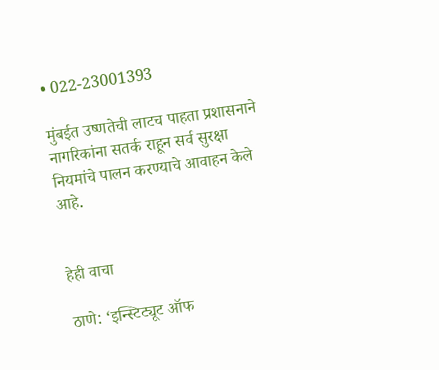• 022-23001393

मुंबईत उष्णतेची लाटच पाहता प्रशासनाने नागरिकांना सतर्क राहून सर्व सुरक्षा नियमांचे पालन करण्याचे आवाहन केले आहे.


हेही वाचा

ठाणे: ‘इन्स्टिट्यूट ऑफ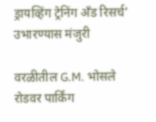ड्रायव्हिंग ट्रेनिंग अँड रिसर्च’ उभारण्यास मंजुरी

वरळीतील G.M. भोसले रोडवर पार्किंग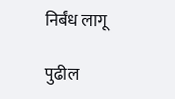निर्बंध लागू

पुढील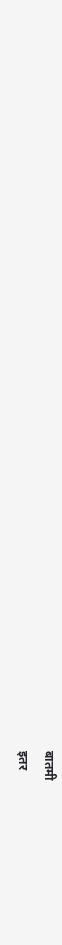बातमी
इतर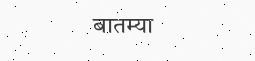बातम्या